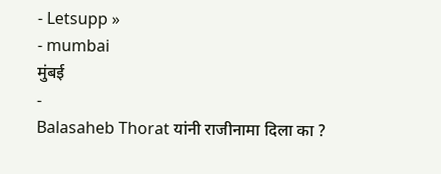- Letsupp »
- mumbai
मुंबई
-
Balasaheb Thorat यांनी राजीनामा दिला का ?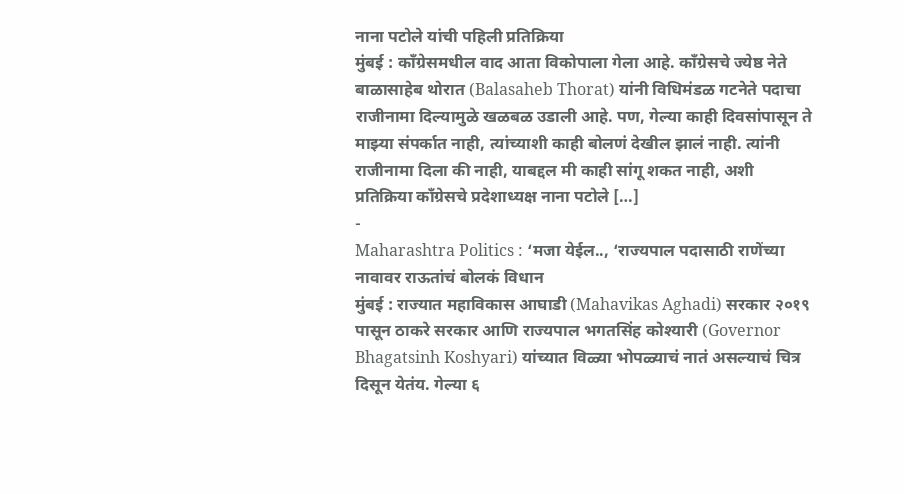नाना पटोले यांची पहिली प्रतिक्रिया
मुंबई : कॉंग्रेसमधील वाद आता विकोपाला गेला आहे. कॉंग्रेसचे ज्येष्ठ नेते बाळासाहेब थोरात (Balasaheb Thorat) यांनी विधिमंडळ गटनेते पदाचा राजीनामा दिल्यामुळे खळबळ उडाली आहे. पण, गेल्या काही दिवसांपासून ते माझ्या संपर्कात नाही, त्यांच्याशी काही बोलणं देखील झालं नाही. त्यांनी राजीनामा दिला की नाही, याबद्दल मी काही सांगू शकत नाही, अशी प्रतिक्रिया काँग्रेसचे प्रदेशाध्यक्ष नाना पटोले […]
-
Maharashtra Politics : ‘मजा येईल.., ‘राज्यपाल पदासाठी राणेंच्या नावावर राऊतांचं बोलकं विधान
मुंबई : राज्यात महाविकास आघाडी (Mahavikas Aghadi) सरकार २०१९ पासून ठाकरे सरकार आणि राज्यपाल भगतसिंह कोश्यारी (Governor Bhagatsinh Koshyari) यांच्यात विळ्या भोपळ्याचं नातं असल्याचं चित्र दिसून येतंय. गेल्या ६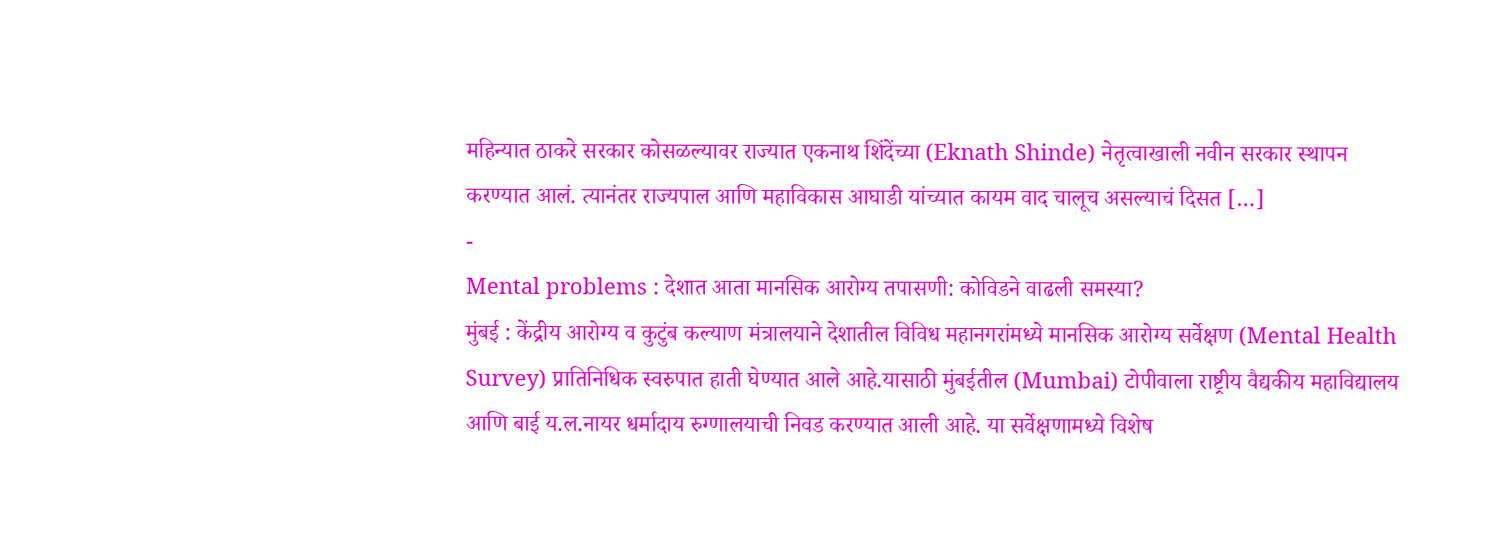महिन्यात ठाकरे सरकार कोसळल्यावर राज्यात एकनाथ शिंदेंच्या (Eknath Shinde) नेतृत्वाखाली नवीन सरकार स्थापन करण्यात आलं. त्यानंतर राज्यपाल आणि महाविकास आघाडी यांच्यात कायम वाद चालूच असल्याचं दिसत […]
-
Mental problems : देशात आता मानसिक आरोग्य तपासणी: कोविडने वाढली समस्या?
मुंबई : केंद्रीय आरोग्य व कुटुंब कल्याण मंत्रालयाने देशातील विविध महानगरांमध्ये मानसिक आरोग्य सर्वेक्षण (Mental Health Survey) प्रातिनिधिक स्वरुपात हाती घेण्यात आले आहे.यासाठी मुंबईतील (Mumbai) टोपीवाला राष्ट्रीय वैद्यकीय महाविद्यालय आणि बाई य.ल.नायर धर्मादाय रुग्णालयाची निवड करण्यात आली आहे. या सर्वेक्षणामध्ये विशेष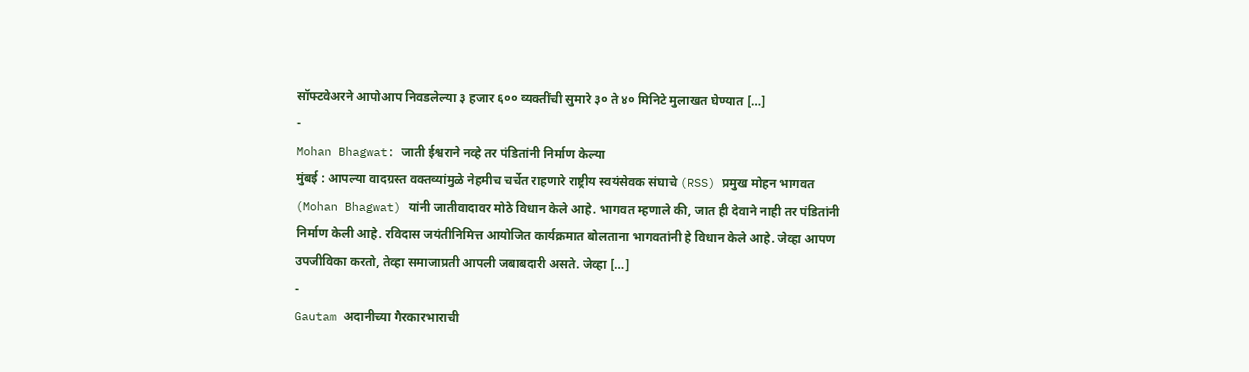सॉफ्टवेअरने आपोआप निवडलेल्या ३ हजार ६०० व्यक्तींची सुमारे ३० ते ४० मिनिटे मुलाखत घेण्यात […]
-
Mohan Bhagwat: जाती ईश्वराने नव्हे तर पंडितांनी निर्माण केल्या
मुंबई : आपल्या वादग्रस्त वक्तव्यांमुळे नेहमीच चर्चेत राहणारे राष्ट्रीय स्वयंसेवक संघाचे (RSS) प्रमुख मोहन भागवत (Mohan Bhagwat) यांनी जातीवादावर मोठे विधान केले आहे. भागवत म्हणाले की, जात ही देवाने नाही तर पंडितांनी निर्माण केली आहे. रविदास जयंतीनिमित्त आयोजित कार्यक्रमात बोलताना भागवतांनी हे विधान केले आहे. जेव्हा आपण उपजीविका करतो, तेव्हा समाजाप्रती आपली जबाबदारी असते. जेव्हा […]
-
Gautam अदानीच्या गैरकारभाराची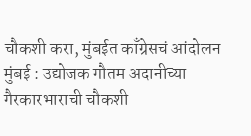चौकशी करा, मुंबईत काँग्रेसचं आंदोलन
मुंबई : उद्योजक गौतम अदानीच्या गैरकारभाराची चौकशी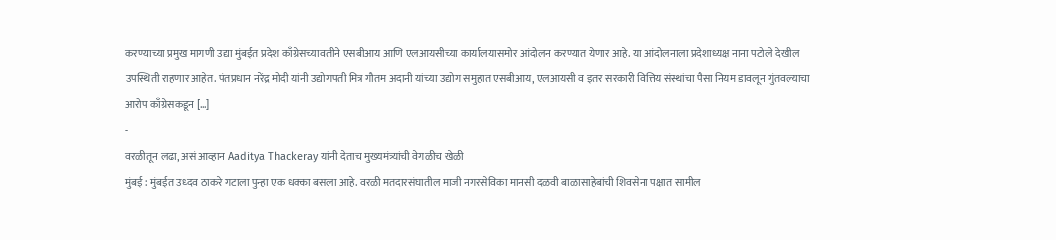करण्याच्या प्रमुख मागणी उद्या मुंबईत प्रदेश काँग्रेसच्यावतीने एसबीआय आणि एलआयसीच्या कार्यालयासमोर आंदोलन करण्यात येणार आहे. या आंदोलनाला प्रदेशाध्यक्ष नाना पटोले देखील उपस्थिती राहणार आहेत. पंतप्रधान नरेंद्र मोदी यांनी उद्योगपती मित्र गौतम अदानी यांच्या उद्योग समुहात एसबीआय, एलआयसी व इतर सरकारी वित्तिय संस्थांचा पैसा नियम डावलून गुंतवल्याचा आरोप काँग्रेसकडून […]
-
वरळीतून लढा, असं आव्हान Aaditya Thackeray यांनी देताच मुख्यमंत्र्यांची वेगळीच खेळी
मुंबई : मुंबईत उध्दव ठाकरे गटाला पुन्हा एक धक्का बसला आहे. वरळी मतदारसंघातील माजी नगरसेविका मानसी दळवी बाळासाहेबांची शिवसेना पक्षात सामील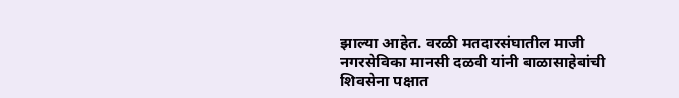झाल्या आहेत. वरळी मतदारसंघातील माजी नगरसेविका मानसी दळवी यांनी बाळासाहेबांची शिवसेना पक्षात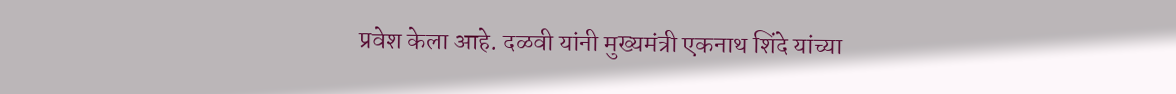प्रवेश केला आहे. दळवी यांनी मुख्यमंत्री एकनाथ शिंदे यांच्या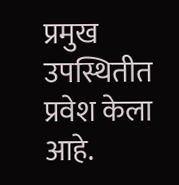प्रमुख उपस्थितीत प्रवेश केला आहे.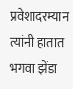प्रवेशादरम्यान त्यांनी हातात भगवा झेंडा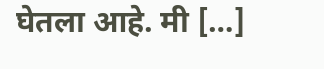घेतला आहे. मी […]